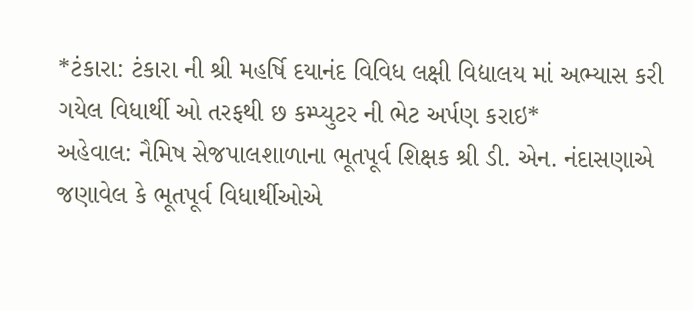*ટંકારા: ટંકારા ની શ્રી મહર્ષિ દયાનંદ વિવિધ લક્ષી વિદ્યાલય માં અભ્યાસ કરી ગયેલ વિધાર્થી ઓ તરફથી છ કમ્પ્યુટર ની ભેટ અર્પણ કરાઇ*
અહેવાલ: નૈમિષ સેજપાલશાળાના ભૂતપૂર્વ શિક્ષક શ્રી ડી. એન. નંદાસણાએ જણાવેલ કે ભૂતપૂર્વ વિધાર્થીઓએ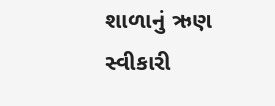શાળાનું ઋણ સ્વીકારી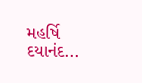મહર્ષિ દયાનંદ...